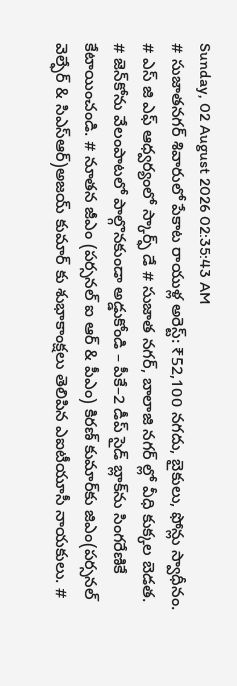Sunday, 02 August 2026 02:35:43 AM
# సుజాతనగర్ శివారులో పేకాట రాయుళ్ల అరెస్ట్: ₹52,100 నగదు, బైకులు, ఫోన్లు స్వాధీనం. # ఎస్ జి ఎఫ్ ఆధ్వర్యంలో స్కార్ఫ్ డే # సుజాత నగర్, బాలాజి నగర్ ల్లో వీధి కుక్కల బెడత. # జెన్‌కోను వేలంపాటలో పాల్గొనకుండా అడ్డుకోండి – పీకే–2 డీప్ సైడ్ బ్లాక్‌ను సింగరేణికే కేటాయించండి. # నూతన జీఎం (పర్సనల్ ఐ ఆర్ & పీఎం) కిరణ్ కుమార్‌కు జిఎం(పర్సనల్ వెల్ఫేర్ & సిఎస్ఆర్)అజయ్ కుమార్ కు శుభాకాంక్షలు తెలిపిన ఎఐటీయూసీ నాయకులు. #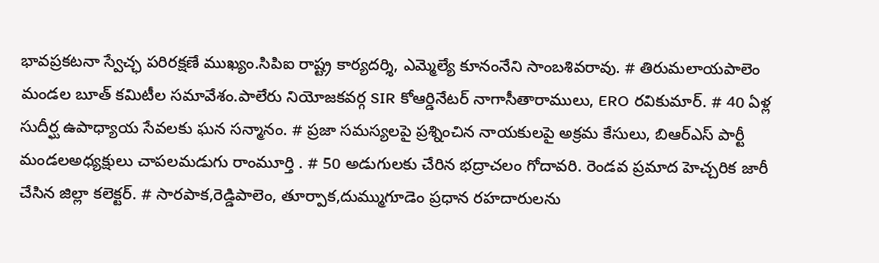భావప్రకటనా స్వేచ్ఛ పరిరక్షణే ముఖ్యం.సిపిఐ రాష్ట్ర కార్యదర్శి, ఎమ్మెల్యే కూనంనేని సాంబశివరావు. # తిరుమలాయపాలెం మండల బూత్ కమిటీల సమావేశం.పాలేరు నియోజకవర్గ SIR కోఆర్డినేటర్ నాగాసీతారాములు, ERO రవికుమార్. # 40 ఏళ్ల సుదీర్ఘ ఉపాధ్యాయ సేవలకు ఘన సన్మానం. # ప్రజా సమస్యలపై ప్రశ్నించిన నాయకులపై అక్రమ కేసులు, బిఆర్ఎస్ పార్టీ మండలఅధ్యక్షులు చాపలమడుగు రాంమూర్తి . # 50 అడుగులకు చేరిన భద్రాచలం గోదావరి. రెండవ ప్రమాద హెచ్చరిక జారీ చేసిన జిల్లా కలెక్టర్. # సారపాక,రెడ్డిపాలెం, తూర్పాక,దుమ్ముగూడెం ప్రధాన రహదారులను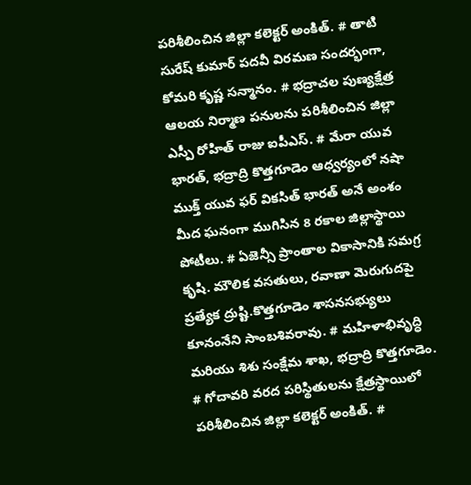పరిశీలించిన జిల్లా కలెక్టర్ అంకిత్. # తాటి సురేష్ కుమార్ పదవీ విరమణ సందర్భంగా, కోమరి కృష్ణ సన్మానం. # భద్రాచల పుణ్యక్షేత్ర ఆలయ నిర్మాణ పనులను పరిశీలించిన జిల్లా ఎస్పీ రోహిత్ రాజు ఐపీఎస్. # మేరా యువ భారత్, భద్రాద్రి కొత్తగూడెం ఆధ్వర్యంలో నషా ముక్త్ యువ ఫర్ వికసిత్ భారత్ అనే అంశం మీద ఘనంగా ముగిసిన 8 రకాల జిల్లాస్థాయి పోటీలు. # ఏజెన్సీ ప్రాంతాల వికాసానికి సమగ్ర కృషి. మౌలిక వసతులు, రవాణా మెరుగుదపై ప్రత్యేక ద్రుష్టి.కొత్తగూడెం శాసనసభ్యులు కూనంనేని సాంబశివరావు. # మహిళాభివృద్ధి మరియు శిశు సంక్షేమ శాఖ, భద్రాద్రి కొత్తగూడెం. # గోదావరి వరద పరిస్థితులను క్షేత్రస్థాయిలో పరిశీలించిన జిల్లా కలెక్టర్ అంకిత్. #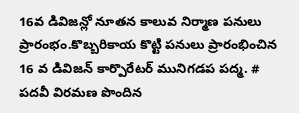16వ డివిజన్లో నూతన కాలువ నిర్మాణ పనులు ప్రారంభం.కొబ్బరికాయ కొట్టి పనులు ప్రారంభించిన 16 వ డివిజన్ కార్పొరేటర్ మునిగడప పద్మ. # పదవీ విరమణ పొందిన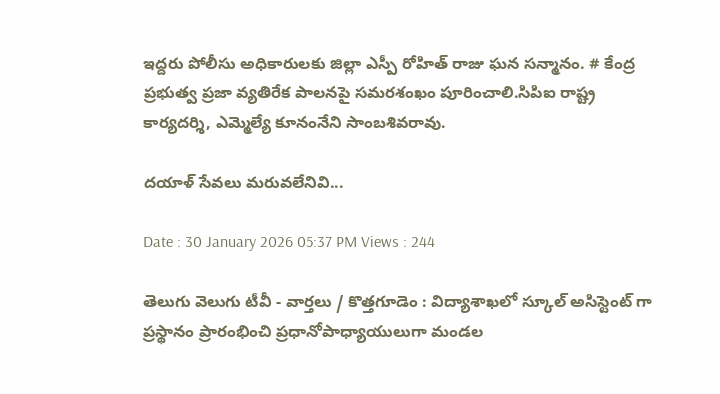ఇద్దరు పోలీసు అధికారులకు జిల్లా ఎస్పీ రోహిత్ రాజు ఘన సన్మానం. # కేంద్ర ప్రభుత్వ ప్రజా వ్యతిరేక పాలనపై సమరశంఖం పూరించాలి.సిపిఐ రాష్ట్ర కార్యదర్శి, ఎమ్మెల్యే కూనంనేని సాంబశివరావు.

దయాళ్ సేవలు మరువలేనివి...

Date : 30 January 2026 05:37 PM Views : 244

తెలుగు వెలుగు టీవీ - వార్తలు / కొత్తగూడెం : విద్యాశాఖలో స్కూల్ అసిస్టెంట్ గా ప్రస్థానం ప్రారంభించి ప్రధానోపాధ్యాయులుగా మండల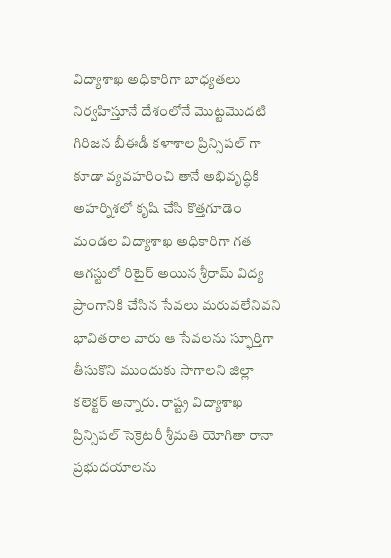విద్యాశాఖ అధికారిగా బాధ్యతలు నిర్వహిస్తూనే దేశంలోనే మొట్టమొదటి గిరిజన బీఈడీ కళాశాల ప్రిన్సిపల్ గా కూడా వ్యవహరించి తానే అభివృద్ధికి అహర్నిశలో కృషి చేసి కొత్తగూడెం మండల విద్యాశాఖ అధికారిగా గత ఆగస్టులో రిటైర్ అయిన శ్రీరామ్ విద్య ప్రాంగానికి చేసిన సేవలు మరువలేనివని భావితరాల వారు ఆ సేవలను స్ఫూర్తిగా తీసుకొని ముందుకు సాగాలని జిల్లా కలెక్టర్ అన్నారు. రాష్ట్ర విద్యాశాఖ ప్రిన్సిపల్ సెక్రెటరీ శ్రీమతి యోగితా రానా ప్రభుదయాలను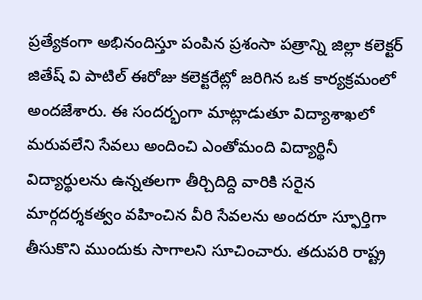ప్రత్యేకంగా అభినందిస్తూ పంపిన ప్రశంసా పత్రాన్ని జిల్లా కలెక్టర్ జితేష్ వి పాటిల్ ఈరోజు కలెక్టరేట్లో జరిగిన ఒక కార్యక్రమంలో అందజేశారు. ఈ సందర్భంగా మాట్లాడుతూ విద్యాశాఖలో మరువలేని సేవలు అందించి ఎంతోమంది విద్యార్థినీ విద్యార్థులను ఉన్నతలగా తీర్చిదిద్ది వారికి సరైన మార్గదర్శకత్వం వహించిన వీరి సేవలను అందరూ స్ఫూర్తిగా తీసుకొని ముందుకు సాగాలని సూచించారు. తదుపరి రాష్ట్ర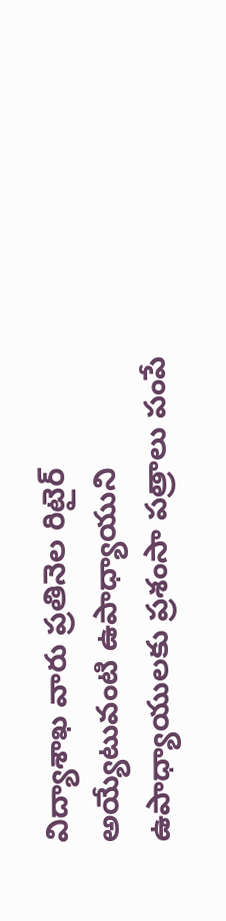విద్యాశాఖ వారు ప్రతినెల రిటైర్ అయ్యేటువంటి ఉపాధ్యాయుని ఉపాధ్యాయులకు ప్రశంసా పత్రాలు పంపే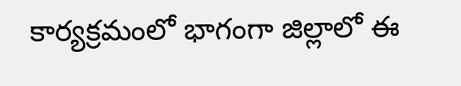కార్యక్రమంలో భాగంగా జిల్లాలో ఈ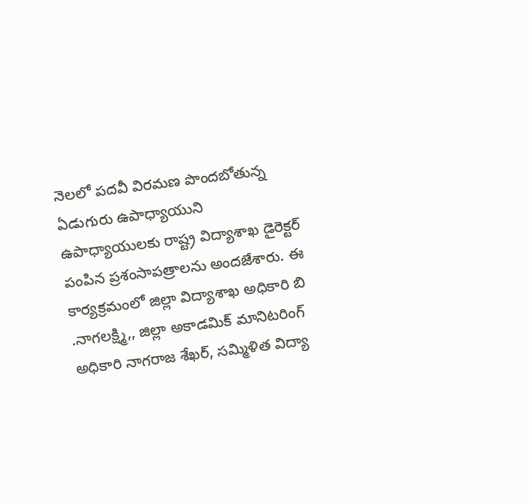నెలలో పదవీ విరమణ పొందబోతున్న ఏడుగురు ఉపాధ్యాయుని ఉపాధ్యాయులకు రాష్ట్ర విద్యాశాఖ డైరెక్టర్ పంపిన ప్రశంసాపత్రాలను అందజేశారు. ఈ కార్యక్రమంలో జిల్లా విద్యాశాఖ అధికారి బి .నాగలక్ష్మి,, జిల్లా అకాడమిక్ మానిటరింగ్ అధికారి నాగరాజ శేఖర్, సమ్మిళిత విద్యా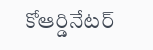కోఆర్డినేటర్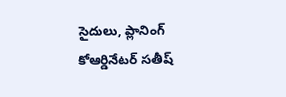సైదులు, ప్లానింగ్ కోఆర్డినేటర్ సతీష్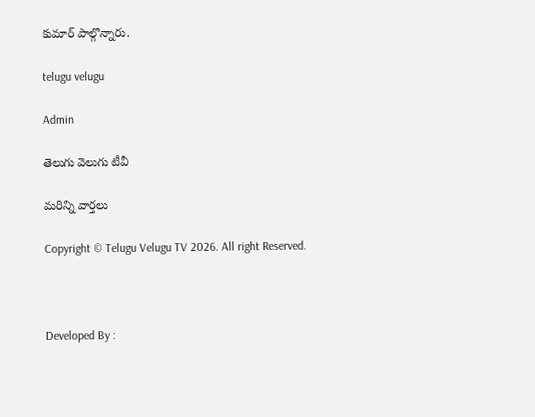కుమార్ పాల్గొన్నారు.

telugu velugu

Admin

తెలుగు వెలుగు టీవీ

మరిన్ని వార్తలు

Copyright © Telugu Velugu TV 2026. All right Reserved.



Developed By :